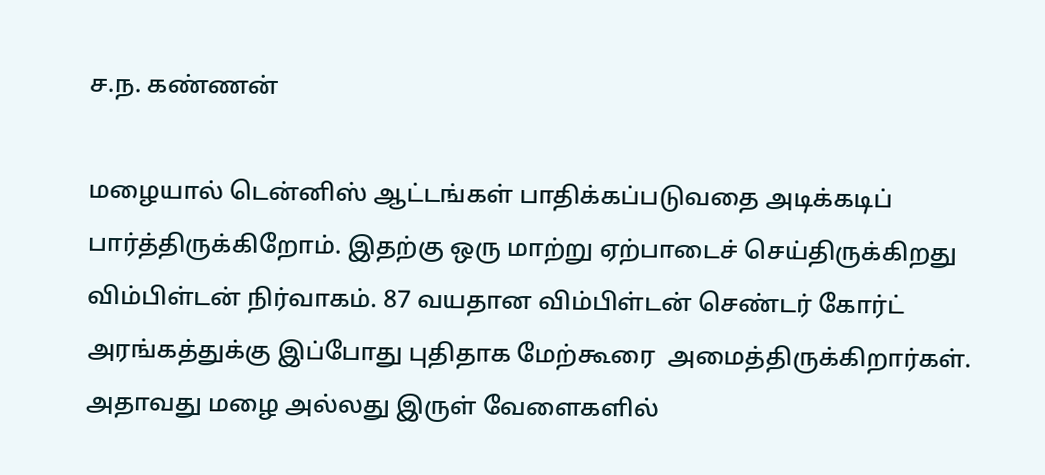ச.ந. கண்ணன்

மழையால் டென்னிஸ் ஆட்டங்கள் பாதிக்கப்படுவதை அடிக்கடிப் பார்த்திருக்கிறோம். இதற்கு ஒரு மாற்று ஏற்பாடைச் செய்திருக்கிறது விம்பிள்டன் நிர்வாகம். 87 வயதான விம்பிள்டன் செண்டர் கோர்ட் அரங்கத்துக்கு இப்போது புதிதாக மேற்கூரை  அமைத்திருக்கிறார்கள். அதாவது மழை அல்லது இருள் வேளைகளில்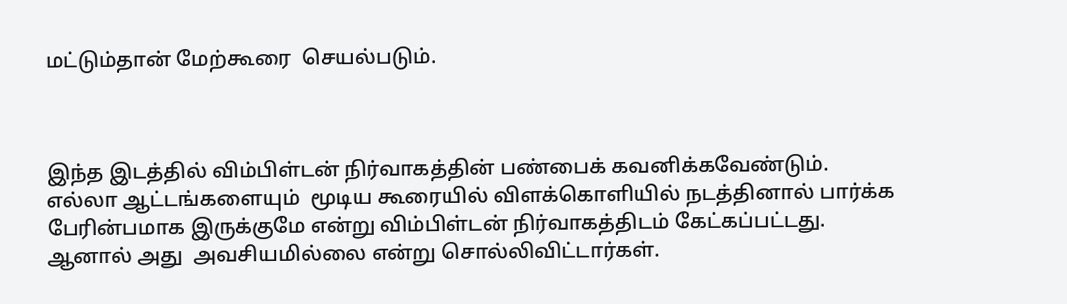மட்டும்தான் மேற்கூரை  செயல்படும்.



இந்த இடத்தில் விம்பிள்டன் நிர்வாகத்தின் பண்பைக் கவனிக்கவேண்டும். எல்லா ஆட்டங்களையும்  மூடிய கூரையில் விளக்கொளியில் நடத்தினால் பார்க்க பேரின்பமாக இருக்குமே என்று விம்பிள்டன் நிர்வாகத்திடம் கேட்கப்பட்டது. ஆனால் அது  அவசியமில்லை என்று சொல்லிவிட்டார்கள்.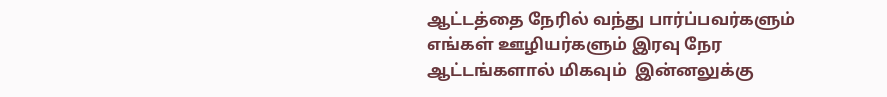ஆட்டத்தை நேரில் வந்து பார்ப்பவர்களும் எங்கள் ஊழியர்களும் இரவு நேர ஆட்டங்களால் மிகவும்  இன்னலுக்கு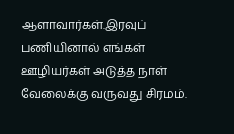ஆளாவார்கள்.இரவுப் பணியினால் எங்கள் ஊழியர்கள் அடுத்த நாள் வேலைக்கு வருவது சிரமம்.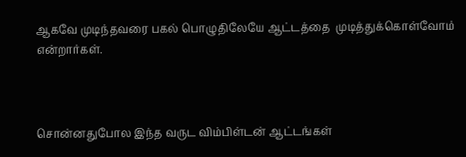ஆகவே முடிந்தவரை பகல் பொழுதிலேயே ஆட்டத்தை  முடித்துக்கொள்வோம் என்றார்கள்.



சொன்னதுபோல இந்த வருட விம்பிள்டன் ஆட்டங்கள்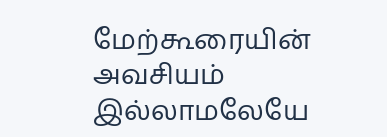மேற்கூரையின் அவசியம் இல்லாமலேயே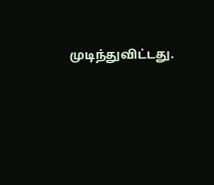முடிந்துவிட்டது.